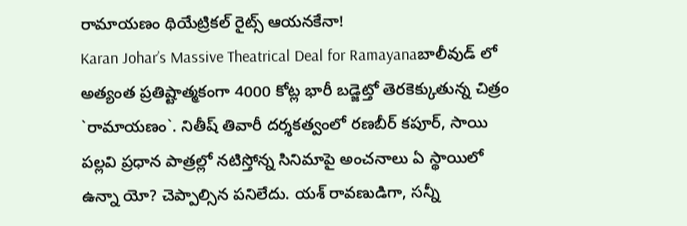రామాయణం థియేట్రికల్ రైట్స్ ఆయనకేనా!
Karan Johar’s Massive Theatrical Deal for Ramayanaబాలీవుడ్ లో అత్యంత ప్రతిష్టాత్మకంగా 4000 కోట్ల భారీ బడ్జెట్తో తెరకెక్కుతున్న చిత్రం `రామాయణం`. నితీష్ తివారీ దర్శకత్వంలో రణబీర్ కపూర్, సాయి పల్లవి ప్రధాన పాత్రల్లో నటిస్తోన్న సినిమాపై అంచనాలు ఏ స్థాయిలో ఉన్నా యో? చెప్పాల్సిన పనిలేదు. యశ్ రావణుడిగా, సన్నీ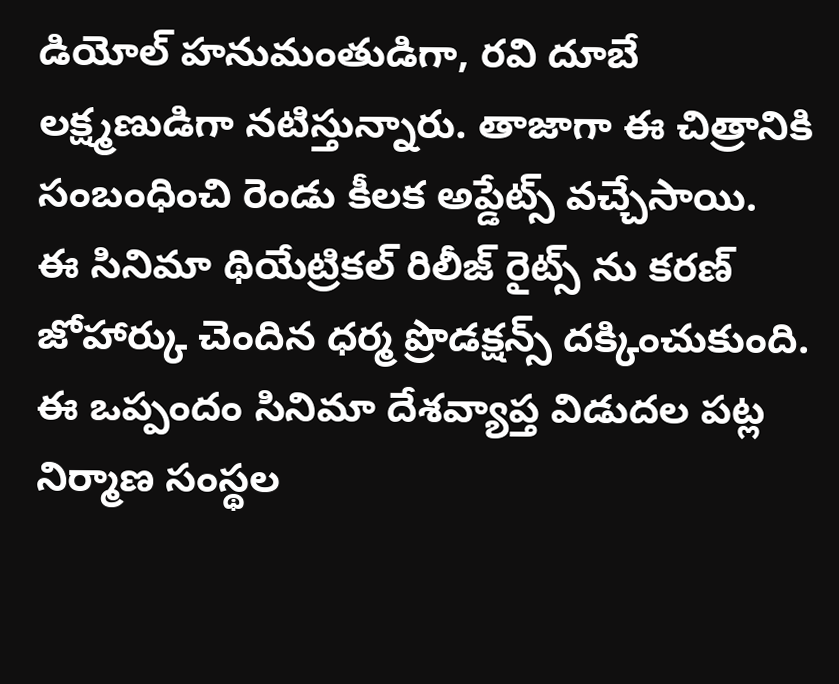డియోల్ హనుమంతుడిగా, రవి దూబే లక్ష్మణుడిగా నటిస్తున్నారు. తాజాగా ఈ చిత్రానికి సంబంధించి రెండు కీలక అప్డేట్స్ వచ్చేసాయి.
ఈ సినిమా థియేట్రికల్ రిలీజ్ రైట్స్ ను కరణ్ జోహార్కు చెందిన ధర్మ ప్రొడక్షన్స్ దక్కించుకుంది. ఈ ఒప్పందం సినిమా దేశవ్యాప్త విడుదల పట్ల నిర్మాణ సంస్థల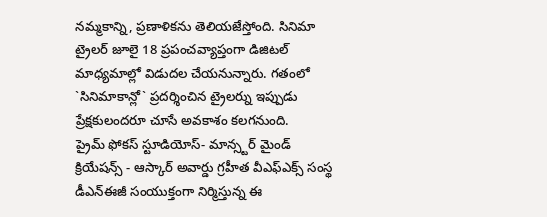నమ్మకాన్ని, ప్రణాళికను తెలియజేస్తోంది. సినిమా ట్రైలర్ జూలై 18 ప్రపంచవ్యాప్తంగా డిజిటల్ మాధ్యమాల్లో విడుదల చేయనున్నారు. గతంలో `సినిమాకాన్లో` ప్రదర్శించిన ట్రైలర్ను ఇప్పుడు ప్రేక్షకులందరూ చూసే అవకాశం కలగనుంది.
ప్రైమ్ ఫోకస్ స్టూడియోస్- మాన్స్టర్ మైండ్ క్రియేషన్స్ - ఆస్కార్ అవార్డు గ్రహీత వీఎఫ్ఎక్స్ సంస్థ డీఎన్ఈజీ సంయుక్తంగా నిర్మిస్తున్న ఈ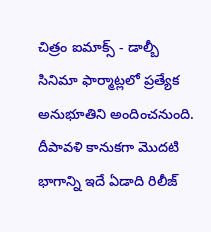చిత్రం ఐమాక్స్ - డాల్బీ సినిమా ఫార్మాట్లలో ప్రత్యేక అనుభూతిని అందించనుంది. దీపావళి కానుకగా మొదటి భాగాన్ని ఇదే ఏడాది రిలీజ్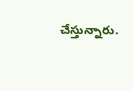చేస్తున్నారు.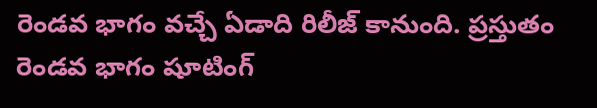రెండవ భాగం వచ్చే ఏడాది రిలీజ్ కానుంది. ప్రస్తుతం రెండవ భాగం షూటింగ్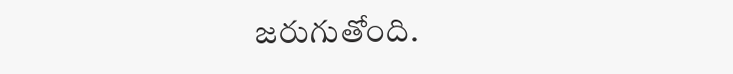జరుగుతోంది.